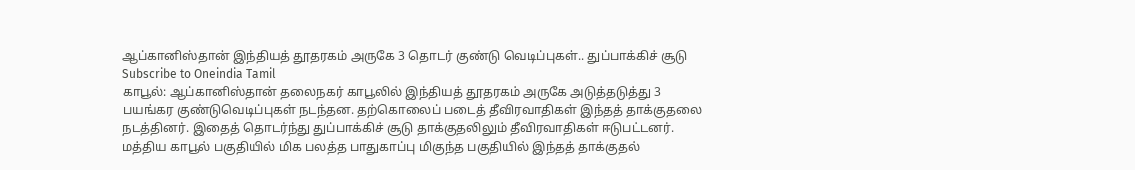ஆப்கானிஸ்தான் இந்தியத் தூதரகம் அருகே 3 தொடர் குண்டு வெடிப்புகள்.. துப்பாக்கிச் சூடு
Subscribe to Oneindia Tamil
காபூல்: ஆப்கானிஸ்தான் தலைநகர் காபூலில் இந்தியத் தூதரகம் அருகே அடுத்தடுத்து 3 பயங்கர குண்டுவெடிப்புகள் நடந்தன. தற்கொலைப் படைத் தீவிரவாதிகள் இந்தத் தாக்குதலை நடத்தினர். இதைத் தொடர்ந்து துப்பாக்கிச் சூடு தாக்குதலிலும் தீவிரவாதிகள் ஈடுபட்டனர்.
மத்திய காபூல் பகுதியில் மிக பலத்த பாதுகாப்பு மிகுந்த பகுதியில் இந்தத் தாக்குதல்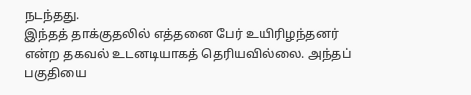நடந்தது.
இந்தத் தாக்குதலில் எத்தனை பேர் உயிரிழந்தனர் என்ற தகவல் உடனடியாகத் தெரியவில்லை. அந்தப் பகுதியை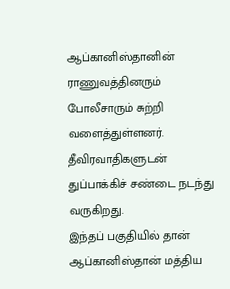ஆப்கானிஸ்தானின் ராணுவத்தினரும் போலீசாரும் சுற்றி வளைத்துள்ளனர்.
தீவிரவாதிகளுடன் துப்பாக்கிச் சண்டை நடந்து வருகிறது.
இந்தப் பகுதியில் தான் ஆப்கானிஸ்தான் மத்திய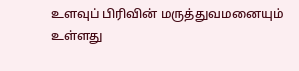உளவுப் பிரிவின் மருத்துவமனையும் உள்ளது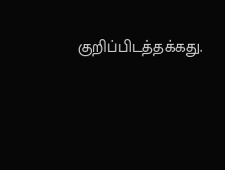குறிப்பிடத்தக்கது.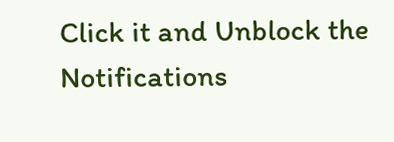Click it and Unblock the Notifications